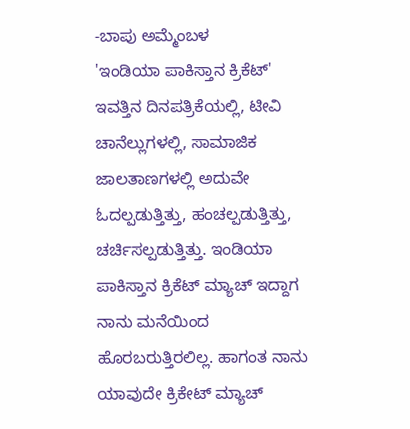-ಬಾಪು ಅಮ್ಮೆಂಬಳ
'ಇಂಡಿಯಾ ಪಾಕಿಸ್ತಾನ ಕ್ರಿಕೆಟ್' ಇವತ್ತಿನ ದಿನಪತ್ರಿಕೆಯಲ್ಲಿ, ಟೀವಿ ಚಾನೆಲ್ಲುಗಳಲ್ಲಿ, ಸಾಮಾಜಿಕ ಜಾಲತಾಣಗಳಲ್ಲಿ ಅದುವೇ ಓದಲ್ಪಡುತ್ತಿತ್ತು, ಹಂಚಲ್ಪಡುತ್ತಿತ್ತು, ಚರ್ಚಿಸಲ್ಪಡುತ್ತಿತ್ತು. ಇಂಡಿಯಾ ಪಾಕಿಸ್ತಾನ ಕ್ರಿಕೆಟ್ ಮ್ಯಾಚ್ ಇದ್ದಾಗ ನಾನು ಮನೆಯಿಂದ ಹೊರಬರುತ್ತಿರಲಿಲ್ಲ. ಹಾಗಂತ ನಾನು ಯಾವುದೇ ಕ್ರಿಕೇಟ್ ಮ್ಯಾಚ್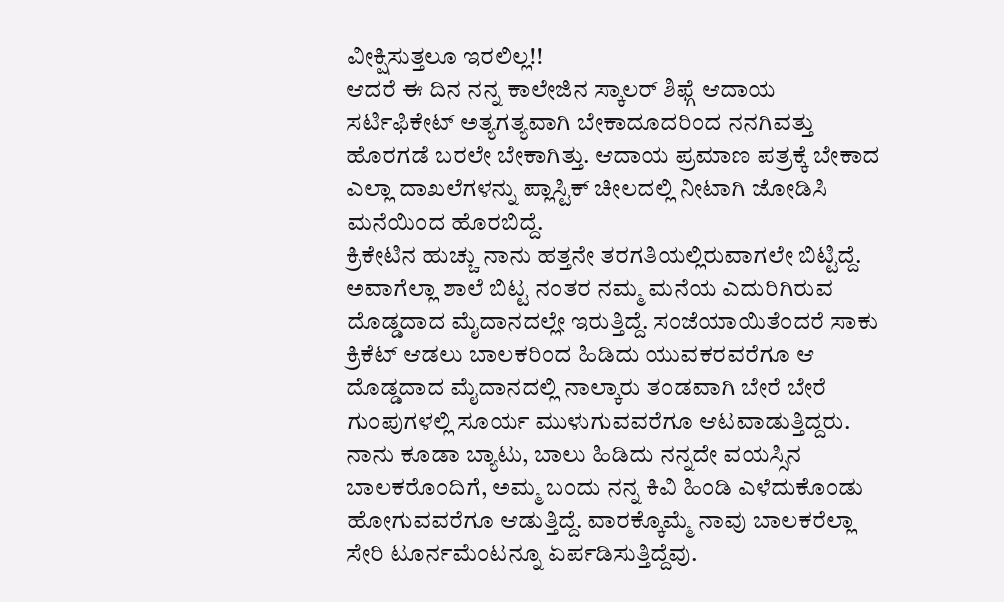ವೀಕ್ಷಿಸುತ್ತಲೂ ಇರಲಿಲ್ಲ!!
ಆದರೆ ಈ ದಿನ ನನ್ನ ಕಾಲೇಜಿನ ಸ್ಕಾಲರ್ ಶಿಫ್ಗೆ ಆದಾಯ ಸರ್ಟಿಫಿಕೇಟ್ ಅತ್ಯಗತ್ಯವಾಗಿ ಬೇಕಾದೂದರಿಂದ ನನಗಿವತ್ತು ಹೊರಗಡೆ ಬರಲೇ ಬೇಕಾಗಿತ್ತು. ಆದಾಯ ಪ್ರಮಾಣ ಪತ್ರಕ್ಕೆ ಬೇಕಾದ ಎಲ್ಲಾ ದಾಖಲೆಗಳನ್ನು ಪ್ಲಾಸ್ಟಿಕ್ ಚೀಲದಲ್ಲಿ ನೀಟಾಗಿ ಜೋಡಿಸಿ ಮನೆಯಿಂದ ಹೊರಬಿದ್ದೆ.
ಕ್ರಿಕೇಟಿನ ಹುಚ್ಚು ನಾನು ಹತ್ತನೇ ತರಗತಿಯಲ್ಲಿರುವಾಗಲೇ ಬಿಟ್ಟಿದ್ದೆ. ಅವಾಗೆಲ್ಲಾ ಶಾಲೆ ಬಿಟ್ಟ ನಂತರ ನಮ್ಮ ಮನೆಯ ಎದುರಿಗಿರುವ ದೊಡ್ಡದಾದ ಮೈದಾನದಲ್ಲೇ ಇರುತ್ತಿದ್ದೆ. ಸಂಜೆಯಾಯಿತೆಂದರೆ ಸಾಕು ಕ್ರಿಕೆಟ್ ಆಡಲು ಬಾಲಕರಿಂದ ಹಿಡಿದು ಯುವಕರವರೆಗೂ ಆ ದೊಡ್ಡದಾದ ಮೈದಾನದಲ್ಲಿ ನಾಲ್ಕಾರು ತಂಡವಾಗಿ ಬೇರೆ ಬೇರೆ ಗುಂಪುಗಳಲ್ಲಿ ಸೂರ್ಯ ಮುಳುಗುವವರೆಗೂ ಆಟವಾಡುತ್ತಿದ್ದರು.
ನಾನು ಕೂಡಾ ಬ್ಯಾಟು, ಬಾಲು ಹಿಡಿದು ನನ್ನದೇ ವಯಸ್ಸಿನ ಬಾಲಕರೊಂದಿಗೆ, ಅಮ್ಮ ಬಂದು ನನ್ನ ಕಿವಿ ಹಿಂಡಿ ಎಳೆದುಕೊಂಡು ಹೋಗುವವರೆಗೂ ಆಡುತ್ತಿದ್ದೆ. ವಾರಕ್ಕೊಮ್ಮೆ ನಾವು ಬಾಲಕರೆಲ್ಲಾ ಸೇರಿ ಟೂರ್ನಮೆಂಟನ್ನೂ ಏರ್ಪಡಿಸುತ್ತಿದ್ದೆವು.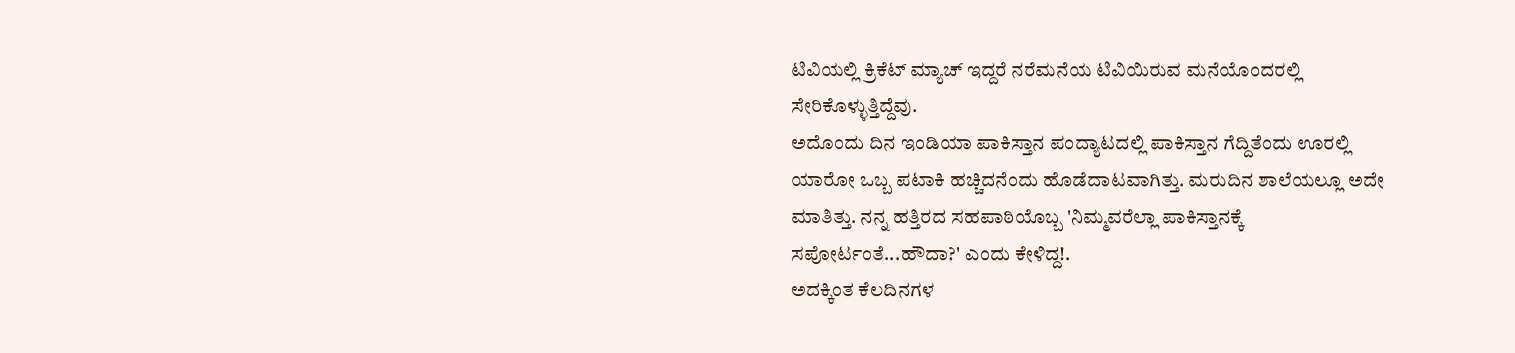ಟಿವಿಯಲ್ಲಿ ಕ್ರಿಕೆಟ್ ಮ್ಯಾಚ್ ಇದ್ದರೆ ನರೆಮನೆಯ ಟಿವಿಯಿರುವ ಮನೆಯೊಂದರಲ್ಲಿ ಸೇರಿಕೊಳ್ಳುತ್ತಿದ್ದೆವು.
ಅದೊಂದು ದಿನ ಇಂಡಿಯಾ ಪಾಕಿಸ್ತಾನ ಪಂದ್ಯಾಟದಲ್ಲಿ ಪಾಕಿಸ್ತಾನ ಗೆದ್ದಿತೆಂದು ಊರಲ್ಲಿ ಯಾರೋ ಒಬ್ಬ ಪಟಾಕಿ ಹಚ್ಚಿದನೆಂದು ಹೊಡೆದಾಟವಾಗಿತ್ತು. ಮರುದಿನ ಶಾಲೆಯಲ್ಲೂ ಅದೇ ಮಾತಿತ್ತು. ನನ್ನ ಹತ್ತಿರದ ಸಹಪಾಠಿಯೊಬ್ಬ 'ನಿಮ್ಮವರೆಲ್ಲಾ ಪಾಕಿಸ್ತಾನಕ್ಕೆ ಸಪೋರ್ಟಂತೆ...ಹೌದಾ?' ಎಂದು ಕೇಳಿದ್ದ!.
ಅದಕ್ಕಿಂತ ಕೆಲದಿನಗಳ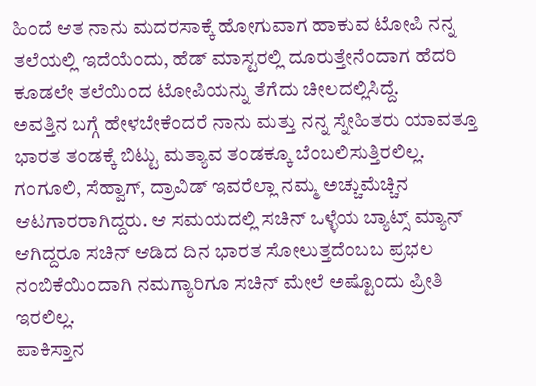ಹಿಂದೆ ಆತ ನಾನು ಮದರಸಾಕ್ಕೆ ಹೋಗುವಾಗ ಹಾಕುವ ಟೋಪಿ ನನ್ನ ತಲೆಯಲ್ಲಿ ಇದೆಯೆಂದು, ಹೆಡ್ ಮಾಸ್ಟರಲ್ಲಿ ದೂರುತ್ತೇನೆಂದಾಗ ಹೆದರಿ ಕೂಡಲೇ ತಲೆಯಿಂದ ಟೋಪಿಯನ್ನು ತೆಗೆದು ಚೀಲದಲ್ಲಿಸಿದ್ದೆ.
ಅವತ್ತಿನ ಬಗ್ಗೆ ಹೇಳಬೇಕೆಂದರೆ ನಾನು ಮತ್ತು ನನ್ನ ಸ್ನೇಹಿತರು ಯಾವತ್ತೂ ಭಾರತ ತಂಡಕ್ಕೆ ಬಿಟ್ಟು ಮತ್ಯಾವ ತಂಡಕ್ಕೂ ಬೆಂಬಲಿಸುತ್ತಿರಲಿಲ್ಲ. ಗಂಗೂಲಿ, ಸೆಹ್ವಾಗ್, ದ್ರಾವಿಡ್ ಇವರೆಲ್ಲಾ ನಮ್ಮ ಅಚ್ಚುಮೆಚ್ಚಿನ ಆಟಗಾರರಾಗಿದ್ದರು. ಆ ಸಮಯದಲ್ಲಿ ಸಚಿನ್ ಒಳ್ಳೆಯ ಬ್ಯಾಟ್ಸ್ ಮ್ಯಾನ್ ಆಗಿದ್ದರೂ ಸಚಿನ್ ಆಡಿದ ದಿನ ಭಾರತ ಸೋಲುತ್ತದೆಂಬಬ ಪ್ರಭಲ ನಂಬಿಕೆಯಿಂದಾಗಿ ನಮಗ್ಯಾರಿಗೂ ಸಚಿನ್ ಮೇಲೆ ಅಷ್ಟೊಂದು ಪ್ರೀತಿ ಇರಲಿಲ್ಲ.
ಪಾಕಿಸ್ತಾನ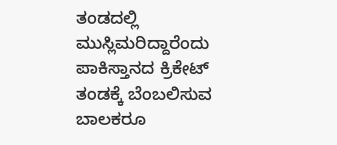ತಂಡದಲ್ಲಿ ಮುಸ್ಲಿಮರಿದ್ದಾರೆಂದು ಪಾಕಿಸ್ತಾನದ ಕ್ರಿಕೇಟ್ ತಂಡಕ್ಕೆ ಬೆಂಬಲಿಸುವ ಬಾಲಕರೂ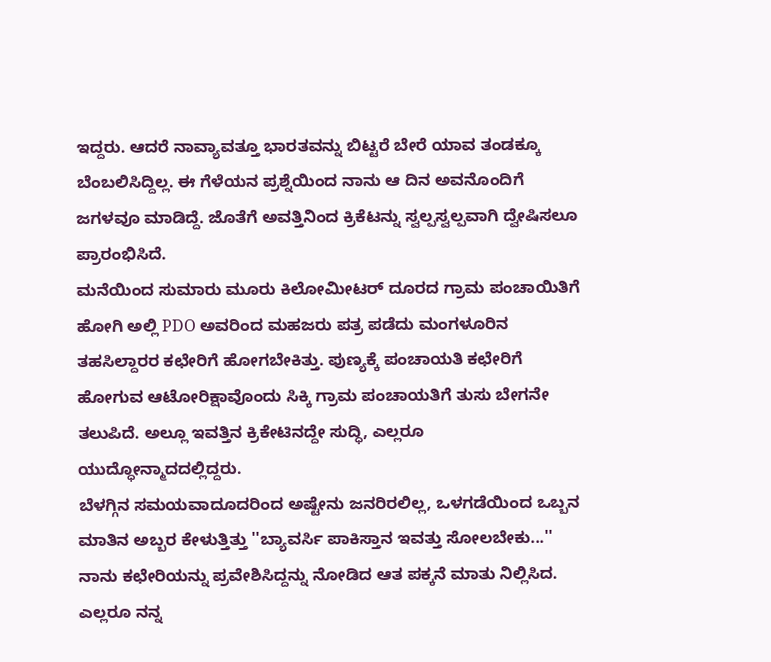ಇದ್ದರು. ಆದರೆ ನಾವ್ಯಾವತ್ತೂ ಭಾರತವನ್ನು ಬಿಟ್ಟರೆ ಬೇರೆ ಯಾವ ತಂಡಕ್ಕೂ ಬೆಂಬಲಿಸಿದ್ದಿಲ್ಲ. ಈ ಗೆಳೆಯನ ಪ್ರಶ್ನೆಯಿಂದ ನಾನು ಆ ದಿನ ಅವನೊಂದಿಗೆ ಜಗಳವೂ ಮಾಡಿದ್ದೆ. ಜೊತೆಗೆ ಅವತ್ತಿನಿಂದ ಕ್ರಿಕೆಟನ್ನು ಸ್ವಲ್ಪಸ್ವಲ್ಪವಾಗಿ ದ್ವೇಷಿಸಲೂ ಪ್ರಾರಂಭಿಸಿದೆ.
ಮನೆಯಿಂದ ಸುಮಾರು ಮೂರು ಕಿಲೋಮೀಟರ್ ದೂರದ ಗ್ರಾಮ ಪಂಚಾಯಿತಿಗೆ ಹೋಗಿ ಅಲ್ಲಿ PDO ಅವರಿಂದ ಮಹಜರು ಪತ್ರ ಪಡೆದು ಮಂಗಳೂರಿನ ತಹಸಿಲ್ದಾರರ ಕಛೇರಿಗೆ ಹೋಗಬೇಕಿತ್ತು. ಪುಣ್ಯಕ್ಕೆ ಪಂಚಾಯತಿ ಕಛೇರಿಗೆ ಹೋಗುವ ಆಟೋರಿಕ್ಷಾವೊಂದು ಸಿಕ್ಕಿ ಗ್ರಾಮ ಪಂಚಾಯತಿಗೆ ತುಸು ಬೇಗನೇ ತಲುಪಿದೆ. ಅಲ್ಲೂ ಇವತ್ತಿನ ಕ್ರಿಕೇಟಿನದ್ದೇ ಸುದ್ಧಿ, ಎಲ್ಲರೂ ಯುದ್ಧೋನ್ಮಾದದಲ್ಲಿದ್ದರು.
ಬೆಳಗ್ಗಿನ ಸಮಯವಾದೂದರಿಂದ ಅಷ್ಟೇನು ಜನರಿರಲಿಲ್ಲ, ಒಳಗಡೆಯಿಂದ ಒಬ್ಬನ ಮಾತಿನ ಅಬ್ಬರ ಕೇಳುತ್ತಿತ್ತು ''ಬ್ಯಾವರ್ಸಿ ಪಾಕಿಸ್ತಾನ ಇವತ್ತು ಸೋಲಬೇಕು...'' ನಾನು ಕಛೇರಿಯನ್ನು ಪ್ರವೇಶಿಸಿದ್ದನ್ನು ನೋಡಿದ ಆತ ಪಕ್ಕನೆ ಮಾತು ನಿಲ್ಲಿಸಿದ. ಎಲ್ಲರೂ ನನ್ನ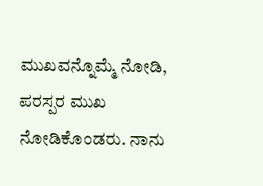ಮುಖವನ್ನೊಮ್ಮೆ ನೋಡಿ, ಪರಸ್ಪರ ಮುಖ ನೋಡಿಕೊಂಡರು. ನಾನು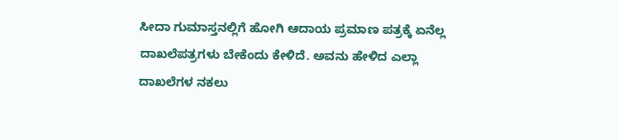ಸೀದಾ ಗುಮಾಸ್ತನಲ್ಲಿಗೆ ಹೋಗಿ ಆದಾಯ ಪ್ರಮಾಣ ಪತ್ರಕ್ಕೆ ಏನೆಲ್ಲ ದಾಖಲೆಪತ್ರಗಳು ಬೇಕೆಂದು ಕೇಳಿದೆ. ಅವನು ಹೇಳಿದ ಎಲ್ಲಾ ದಾಖಲೆಗಳ ನಕಲು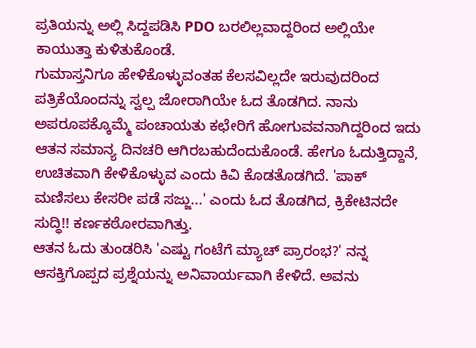ಪ್ರತಿಯನ್ನು ಅಲ್ಲಿ ಸಿದ್ದಪಡಿಸಿ PDO ಬರಲಿಲ್ಲವಾದ್ದರಿಂದ ಅಲ್ಲಿಯೇ ಕಾಯುತ್ತಾ ಕುಳಿತುಕೊಂಡೆ.
ಗುಮಾಸ್ತನಿಗೂ ಹೇಳಿಕೊಳ್ಳುವಂತಹ ಕೆಲಸವಿಲ್ಲದೇ ಇರುವುದರಿಂದ ಪತ್ರಿಕೆಯೊಂದನ್ನು ಸ್ವಲ್ಪ ಜೋರಾಗಿಯೇ ಓದ ತೊಡಗಿದ. ನಾನು ಅಪರೂಪಕ್ಕೊಮ್ಮೆ ಪಂಚಾಯತು ಕಛೇರಿಗೆ ಹೋಗುವವನಾಗಿದ್ದರಿಂದ ಇದು ಆತನ ಸಮಾನ್ಯ ದಿನಚರಿ ಆಗಿರಬಹುದೆಂದುಕೊಂಡೆ. ಹೇಗೂ ಓದುತ್ತಿದ್ದಾನೆ, ಉಚಿತವಾಗಿ ಕೇಳಿಕೊಳ್ಳುವ ಎಂದು ಕಿವಿ ಕೊಡತೊಡಗಿದೆ. 'ಪಾಕ್ ಮಣಿಸಲು ಕೇಸರೀ ಪಡೆ ಸಜ್ಜು...' ಎಂದು ಓದ ತೊಡಗಿದ, ಕ್ರಿಕೇಟಿನದೇ ಸುದ್ಧಿ!! ಕರ್ಣಕಠೋರವಾಗಿತ್ತು.
ಆತನ ಓದು ತುಂಡರಿಸಿ 'ಎಷ್ಟು ಗಂಟೆಗೆ ಮ್ಯಾಚ್ ಪ್ರಾರಂಭ?' ನನ್ನ ಆಸಕ್ತಿಗೊಪ್ಪದ ಪ್ರಶ್ನೆಯನ್ನು ಅನಿವಾರ್ಯವಾಗಿ ಕೇಳಿದೆ. ಅವನು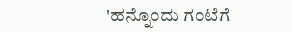'ಹನ್ನೊಂದು ಗಂಟೆಗೆ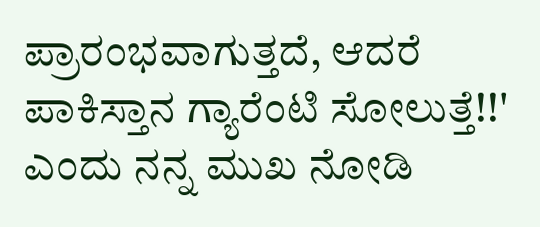ಪ್ರಾರಂಭವಾಗುತ್ತದೆ, ಆದರೆ ಪಾಕಿಸ್ತಾನ ಗ್ಯಾರೆಂಟಿ ಸೋಲುತ್ತೆ!!' ಎಂದು ನನ್ನ ಮುಖ ನೋಡಿ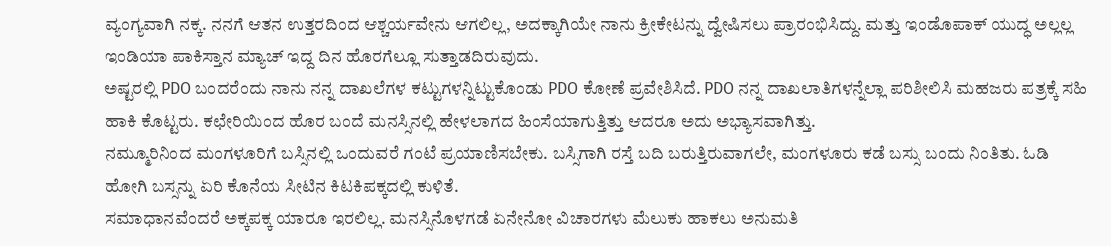ವ್ಯಂಗ್ಯವಾಗಿ ನಕ್ಕ. ನನಗೆ ಆತನ ಉತ್ತರದಿಂದ ಆಶ್ಚರ್ಯವೇನು ಆಗಲಿಲ್ಲ, ಅದಕ್ಕಾಗಿಯೇ ನಾನು ಕ್ರೀಕೇಟನ್ನು ದ್ವೇಷಿಸಲು ಪ್ರಾರಂಭಿಸಿದ್ದು. ಮತ್ತು ಇಂಡೊಪಾಕ್ ಯುದ್ಧ ಅಲ್ಲಲ್ಲ ಇಂಡಿಯಾ ಪಾಕಿಸ್ತಾನ ಮ್ಯಾಚ್ ಇದ್ದ ದಿನ ಹೊರಗೆಲ್ಲೂ ಸುತ್ತಾಡದಿರುವುದು.
ಅಷ್ಟರಲ್ಲಿ PDO ಬಂದರೆಂದು ನಾನು ನನ್ನ ದಾಖಲೆಗಳ ಕಟ್ಟುಗಳನ್ನಿಟ್ಟುಕೊಂಡು PDO ಕೋಣೆ ಪ್ರವೇಶಿಸಿದೆ. PDO ನನ್ನ ದಾಖಲಾತಿಗಳನ್ನೆಲ್ಲಾ ಪರಿಶೀಲಿಸಿ ಮಹಜರು ಪತ್ರಕ್ಕೆ ಸಹಿ ಹಾಕಿ ಕೊಟ್ಟರು. ಕಛೇರಿಯಿಂದ ಹೊರ ಬಂದೆ ಮನಸ್ಸಿನಲ್ಲಿ ಹೇಳಲಾಗದ ಹಿಂಸೆಯಾಗುತ್ತಿತ್ತು ಆದರೂ ಅದು ಅಭ್ಯಾಸವಾಗಿತ್ತು.
ನಮ್ಮೂರಿನಿಂದ ಮಂಗಳೂರಿಗೆ ಬಸ್ಸಿನಲ್ಲಿ ಒಂದುವರೆ ಗಂಟೆ ಪ್ರಯಾಣಿಸಬೇಕು. ಬಸ್ಸಿಗಾಗಿ ರಸ್ತೆ ಬದಿ ಬರುತ್ತಿರುವಾಗಲೇ, ಮಂಗಳೂರು ಕಡೆ ಬಸ್ಸು ಬಂದು ನಿಂತಿತು. ಓಡಿ ಹೋಗಿ ಬಸ್ಸನ್ನು ಏರಿ ಕೊನೆಯ ಸೀಟಿನ ಕಿಟಕಿಪಕ್ಕದಲ್ಲಿ ಕುಳಿತೆ.
ಸಮಾಧಾನವೆಂದರೆ ಅಕ್ಕಪಕ್ಕ ಯಾರೂ ಇರಲಿಲ್ಲ. ಮನಸ್ಸಿನೊಳಗಡೆ ಏನೇನೋ ವಿಚಾರಗಳು ಮೆಲುಕು ಹಾಕಲು ಅನುಮತಿ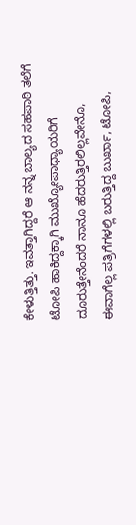ಕೇಳುತ್ತಿತ್ತು. ಇವತ್ತಾಗಿದ್ದರೆ ಆ ನನ್ನ ಬಾಲ್ಯದ ಸಹಪಾಠಿ ತಲೆಗೆ ಟೋಪಿ ಹಾಕಿದ್ದಕ್ಕಾಗಿ ಮುಖ್ಯೋಪಾಧ್ಯಾಯರಿಗೆ ದೂರುತ್ತೇನೆಂದರೆ ನಾನೂ ಹೆದರುತ್ತಿರಲಿಲ್ಲವೇನೊ, ಈವಾಗೆಲ್ಲ ಪತ್ರಿಗೆಗಳಲ್ಲಿ ಬರುತ್ತಿದ್ದ ಬುರ್ಖಾ, ಟೋಪಿ,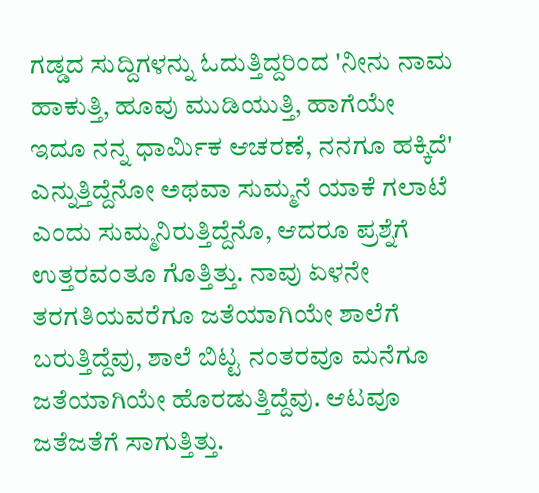ಗಡ್ಡದ ಸುದ್ದಿಗಳನ್ನು ಓದುತ್ತಿದ್ದರಿಂದ 'ನೀನು ನಾಮ ಹಾಕುತ್ತಿ, ಹೂವು ಮುಡಿಯುತ್ತಿ, ಹಾಗೆಯೇ ಇದೂ ನನ್ನ ಧಾರ್ಮಿಕ ಆಚರಣೆ, ನನಗೂ ಹಕ್ಕಿದೆ' ಎನ್ನುತ್ತಿದ್ದೆನೋ ಅಥವಾ ಸುಮ್ಮನೆ ಯಾಕೆ ಗಲಾಟೆ ಎಂದು ಸುಮ್ಮನಿರುತ್ತಿದ್ದೆನೊ, ಆದರೂ ಪ್ರಶ್ನೆಗೆ ಉತ್ತರವಂತೂ ಗೊತ್ತಿತ್ತು. ನಾವು ಏಳನೇ ತರಗತಿಯವರೆಗೂ ಜತೆಯಾಗಿಯೇ ಶಾಲೆಗೆ ಬರುತ್ತಿದ್ದೆವು, ಶಾಲೆ ಬಿಟ್ಟ ನಂತರವೂ ಮನೆಗೂ ಜತೆಯಾಗಿಯೇ ಹೊರಡುತ್ತಿದ್ದೆವು. ಆಟವೂ ಜತೆಜತೆಗೆ ಸಾಗುತ್ತಿತ್ತು.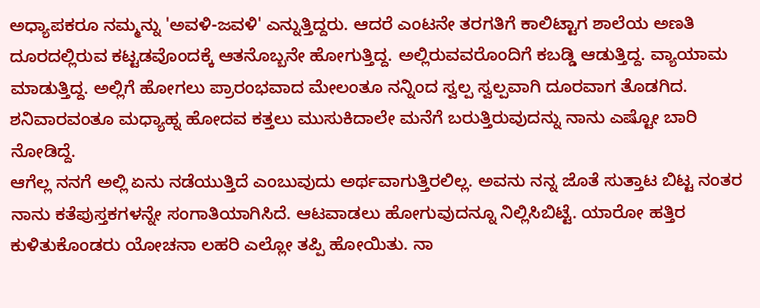ಅಧ್ಯಾಪಕರೂ ನಮ್ಮನ್ನು 'ಅವಳಿ-ಜವಳಿ' ಎನ್ನುತ್ತಿದ್ದರು. ಆದರೆ ಎಂಟನೇ ತರಗತಿಗೆ ಕಾಲಿಟ್ಟಾಗ ಶಾಲೆಯ ಅಣತಿ ದೂರದಲ್ಲಿರುವ ಕಟ್ಟಡವೊಂದಕ್ಕೆ ಆತನೊಬ್ಬನೇ ಹೋಗುತ್ತಿದ್ದ. ಅಲ್ಲಿರುವವರೊಂದಿಗೆ ಕಬಡ್ಡಿ ಆಡುತ್ತಿದ್ದ. ವ್ಯಾಯಾಮ ಮಾಡುತ್ತಿದ್ದ. ಅಲ್ಲಿಗೆ ಹೋಗಲು ಪ್ರಾರಂಭವಾದ ಮೇಲಂತೂ ನನ್ನಿಂದ ಸ್ವಲ್ಪ ಸ್ವಲ್ಪವಾಗಿ ದೂರವಾಗ ತೊಡಗಿದ. ಶನಿವಾರವಂತೂ ಮಧ್ಯಾಹ್ನ ಹೋದವ ಕತ್ತಲು ಮುಸುಕಿದಾಲೇ ಮನೆಗೆ ಬರುತ್ತಿರುವುದನ್ನು ನಾನು ಎಷ್ಟೋ ಬಾರಿ ನೋಡಿದ್ದೆ.
ಆಗೆಲ್ಲ ನನಗೆ ಅಲ್ಲಿ ಏನು ನಡೆಯುತ್ತಿದೆ ಎಂಬುವುದು ಅರ್ಥವಾಗುತ್ತಿರಲಿಲ್ಲ. ಅವನು ನನ್ನ ಜೊತೆ ಸುತ್ತಾಟ ಬಿಟ್ಟ ನಂತರ ನಾನು ಕತೆಪುಸ್ತಕಗಳನ್ನೇ ಸಂಗಾತಿಯಾಗಿಸಿದೆ. ಆಟವಾಡಲು ಹೋಗುವುದನ್ನೂ ನಿಲ್ಲಿಸಿಬಿಟ್ಟೆ. ಯಾರೋ ಹತ್ತಿರ ಕುಳಿತುಕೊಂಡರು ಯೋಚನಾ ಲಹರಿ ಎಲ್ಲೋ ತಪ್ಪಿ ಹೋಯಿತು. ನಾ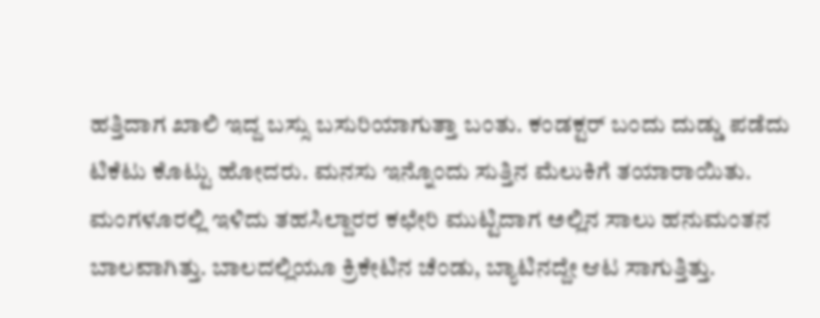ಹತ್ತಿದಾಗ ಖಾಲಿ ಇದ್ದ ಬಸ್ಸು ಬಸುರಿಯಾಗುತ್ತಾ ಬಂತು. ಕಂಡಕ್ಟರ್ ಬಂದು ದುಡ್ಡು ಪಡೆದು ಟಿಕೆಟು ಕೊಟ್ಟು ಹೋದರು. ಮನಸು ಇನ್ನೊಂದು ಸುತ್ತಿನ ಮೆಲುಕಿಗೆ ತಯಾರಾಯಿತು.
ಮಂಗಳೂರಲ್ಲಿ ಇಳಿದು ತಹಸಿಲ್ದಾರರ ಕಛೇರಿ ಮುಟ್ಟಿದಾಗ ಅಲ್ಲಿನ ಸಾಲು ಹನುಮಂತನ ಬಾಲವಾಗಿತ್ತು. ಬಾಲದಲ್ಲಿಯೂ ಕ್ರಿಕೇಟಿನ ಚೆಂಡು, ಬ್ಯಾಟಿನದ್ದೇ ಆಟ ಸಾಗುತ್ತಿತ್ತು.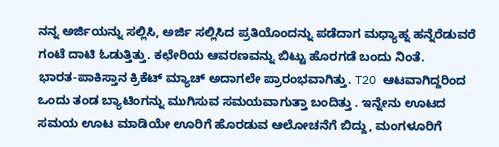ನನ್ನ ಅರ್ಜಿಯನ್ನು ಸಲ್ಲಿಸಿ, ಅರ್ಜಿ ಸಲ್ಲಿಸಿದ ಪ್ರತಿಯೊಂದನ್ನು ಪಡೆದಾಗ ಮಧ್ಯಾಹ್ನ ಹನ್ನೆರೆಡುವರೆ ಗಂಟೆ ದಾಟಿ ಓಡುತ್ತಿತ್ತು. ಕಛೇರಿಯ ಆವರಣವನ್ನು ಬಿಟ್ಟು ಹೊರಗಡೆ ಬಂದು ನಿಂತೆ.
ಭಾರತ-ಪಾಕಿಸ್ತಾನ ಕ್ರಿಕೆಟ್ ಮ್ಯಾಚ್ ಅದಾಗಲೇ ಪ್ರಾರಂಭವಾಗಿತ್ತು. T2O ಆಟವಾಗಿದ್ದರಿಂದ ಒಂದು ತಂಡ ಬ್ಯಾಟಿಂಗನ್ನು ಮುಗಿಸುವ ಸಮಯವಾಗುತ್ತಾ ಬಂದಿತ್ತು . ಇನ್ನೇನು ಊಟದ ಸಮಯ ಊಟ ಮಾಡಿಯೇ ಊರಿಗೆ ಹೊರಡುವ ಆಲೋಚನೆಗೆ ಬಿದ್ದು, ಮಂಗಳೂರಿಗೆ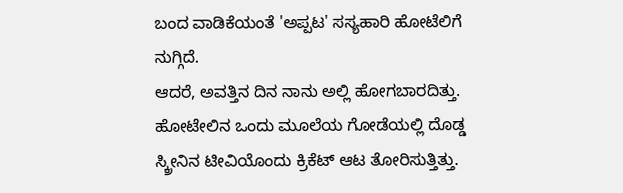ಬಂದ ವಾಡಿಕೆಯಂತೆ 'ಅಪ್ಪಟ' ಸಸ್ಯಹಾರಿ ಹೋಟೆಲಿಗೆ ನುಗ್ಗಿದೆ.
ಆದರೆ, ಅವತ್ತಿನ ದಿನ ನಾನು ಅಲ್ಲಿ ಹೋಗಬಾರದಿತ್ತು. ಹೋಟೇಲಿನ ಒಂದು ಮೂಲೆಯ ಗೋಡೆಯಲ್ಲಿ ದೊಡ್ಡ ಸ್ಕ್ರೀನಿನ ಟೀವಿಯೊಂದು ಕ್ರಿಕೆಟ್ ಆಟ ತೋರಿಸುತ್ತಿತ್ತು.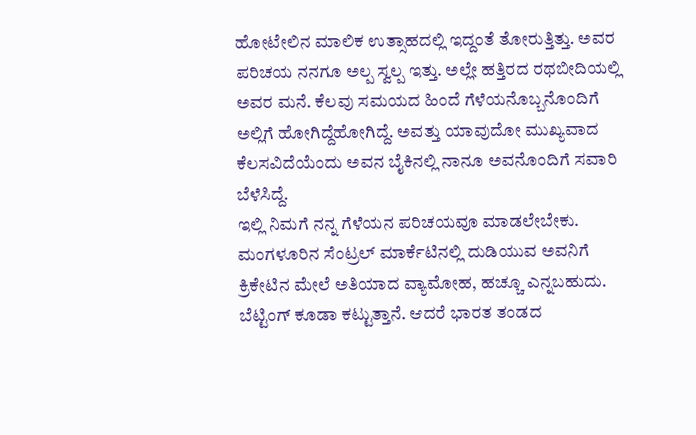ಹೋಟೇಲಿನ ಮಾಲಿಕ ಉತ್ಸಾಹದಲ್ಲಿ ಇದ್ದಂತೆ ತೋರುತ್ತಿತ್ತು. ಅವರ ಪರಿಚಯ ನನಗೂ ಅಲ್ಪ ಸ್ವಲ್ಪ ಇತ್ತು. ಅಲ್ಲೇ ಹತ್ತಿರದ ರಥಬೀದಿಯಲ್ಲಿ ಅವರ ಮನೆ. ಕೆಲವು ಸಮಯದ ಹಿಂದೆ ಗೆಳೆಯನೊಬ್ಬನೊಂದಿಗೆ ಅಲ್ಲಿಗೆ ಹೋಗಿದ್ದೆಹೋಗಿದ್ದೆ. ಅವತ್ತು ಯಾವುದೋ ಮುಖ್ಯವಾದ ಕೆಲಸವಿದೆಯೆಂದು ಅವನ ಬೈಕಿನಲ್ಲಿ ನಾನೂ ಅವನೊಂದಿಗೆ ಸವಾರಿ ಬೆಳೆಸಿದ್ದೆ.
ಇಲ್ಲಿ ನಿಮಗೆ ನನ್ನ ಗೆಳೆಯನ ಪರಿಚಯವೂ ಮಾಡಲೇಬೇಕು. ಮಂಗಳೂರಿನ ಸೆಂಟ್ರಲ್ ಮಾರ್ಕೆಟಿನಲ್ಲಿ ದುಡಿಯುವ ಅವನಿಗೆ ಕ್ರಿಕೇಟಿನ ಮೇಲೆ ಅತಿಯಾದ ವ್ಯಾಮೋಹ, ಹಚ್ಚೂ ಎನ್ನಬಹುದು. ಬೆಟ್ಟಿಂಗ್ ಕೂಡಾ ಕಟ್ಟುತ್ತಾನೆ. ಆದರೆ ಭಾರತ ತಂಡದ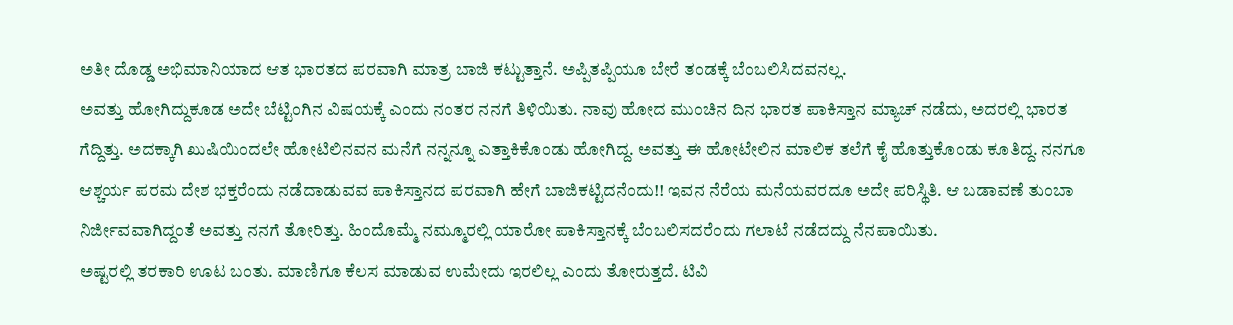ಅತೀ ದೊಡ್ಡ ಅಭಿಮಾನಿಯಾದ ಆತ ಭಾರತದ ಪರವಾಗಿ ಮಾತ್ರ ಬಾಜಿ ಕಟ್ಟುತ್ತಾನೆ. ಅಪ್ಪಿತಪ್ಪಿಯೂ ಬೇರೆ ತಂಡಕ್ಕೆ ಬೆಂಬಲಿಸಿದವನಲ್ಲ.
ಅವತ್ತು ಹೋಗಿದ್ದುಕೂಡ ಅದೇ ಬೆಟ್ಟಿಂಗಿನ ವಿಷಯಕ್ಕೆ ಎಂದು ನಂತರ ನನಗೆ ತಿಳಿಯಿತು. ನಾವು ಹೋದ ಮುಂಚಿನ ದಿನ ಭಾರತ ಪಾಕಿಸ್ತಾನ ಮ್ಯಾಚ್ ನಡೆದು, ಅದರಲ್ಲಿ ಭಾರತ ಗೆದ್ದಿತ್ತು. ಅದಕ್ಕಾಗಿ ಖುಷಿಯಿಂದಲೇ ಹೋಟಿಲಿನವನ ಮನೆಗೆ ನನ್ನನ್ನೂ ಎತ್ತಾಕಿಕೊಂಡು ಹೋಗಿದ್ದ. ಅವತ್ತು ಈ ಹೋಟೇಲಿನ ಮಾಲಿಕ ತಲೆಗೆ ಕೈ ಹೊತ್ತುಕೊಂಡು ಕೂತಿದ್ದ. ನನಗೂ ಆಶ್ಚರ್ಯ ಪರಮ ದೇಶ ಭಕ್ತರೆಂದು ನಡೆದಾಡುವವ ಪಾಕಿಸ್ತಾನದ ಪರವಾಗಿ ಹೇಗೆ ಬಾಜಿಕಟ್ಟಿದನೆಂದು!! ಇವನ ನೆರೆಯ ಮನೆಯವರದೂ ಅದೇ ಪರಿಸ್ಥಿತಿ. ಆ ಬಡಾವಣೆ ತುಂಬಾ ನಿರ್ಜೀವವಾಗಿದ್ದಂತೆ ಅವತ್ತು ನನಗೆ ತೋರಿತ್ತು. ಹಿಂದೊಮ್ಮೆ ನಮ್ಮೂರಲ್ಲಿ ಯಾರೋ ಪಾಕಿಸ್ತಾನಕ್ಕೆ ಬೆಂಬಲಿಸದರೆಂದು ಗಲಾಟೆ ನಡೆದದ್ದು ನೆನಪಾಯಿತು.
ಅಷ್ಟರಲ್ಲಿ ತರಕಾರಿ ಊಟ ಬಂತು. ಮಾಣಿಗೂ ಕೆಲಸ ಮಾಡುವ ಉಮೇದು ಇರಲಿಲ್ಲ ಎಂದು ತೋರುತ್ತದೆ. ಟಿವಿ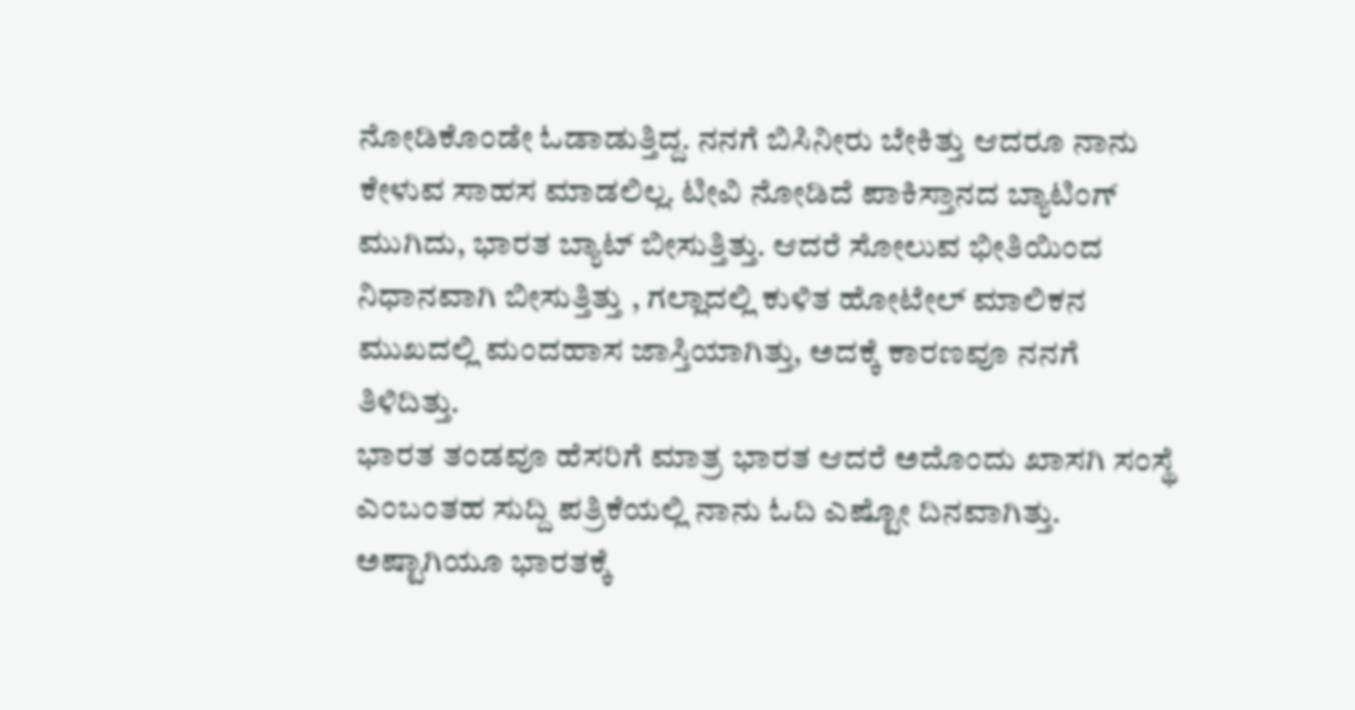ನೋಡಿಕೊಂಡೇ ಓಡಾಡುತ್ತಿದ್ದ. ನನಗೆ ಬಿಸಿನೀರು ಬೇಕಿತ್ತು ಆದರೂ ನಾನು ಕೇಳುವ ಸಾಹಸ ಮಾಡಲಿಲ್ಲ. ಟೀವಿ ನೋಡಿದೆ ಪಾಕಿಸ್ತಾನದ ಬ್ಯಾಟಿಂಗ್ ಮುಗಿದು, ಭಾರತ ಬ್ಯಾಟ್ ಬೀಸುತ್ತಿತ್ತು. ಆದರೆ ಸೋಲುವ ಭೀತಿಯಿಂದ ನಿಧಾನವಾಗಿ ಬೀಸುತ್ತಿತ್ತು , ಗಲ್ಲಾದಲ್ಲಿ ಕುಳಿತ ಹೋಟೇಲ್ ಮಾಲಿಕನ ಮುಖದಲ್ಲಿ ಮಂದಹಾಸ ಜಾಸ್ತಿಯಾಗಿತ್ತು, ಅದಕ್ಕೆ ಕಾರಣವೂ ನನಗೆ ತಿಳಿದಿತ್ತು.
ಭಾರತ ತಂಡವೂ ಹೆಸರಿಗೆ ಮಾತ್ರ ಭಾರತ ಆದರೆ ಅದೊಂದು ಖಾಸಗಿ ಸಂಸ್ಥೆ ಎಂಬಂತಹ ಸುದ್ದಿ ಪತ್ರಿಕೆಯಲ್ಲಿ ನಾನು ಓದಿ ಎಷ್ಟೋ ದಿನವಾಗಿತ್ತು. ಅಷ್ಟಾಗಿಯೂ ಭಾರತಕ್ಕೆ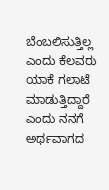ಬೆಂಬಲಿಸುತ್ತಿಲ್ಲ ಎಂದು ಕೆಲವರು ಯಾಕೆ ಗಲಾಟೆ ಮಾಡುತ್ತಿದ್ದಾರೆ ಎಂದು ನನಗೆ ಅರ್ಥವಾಗದ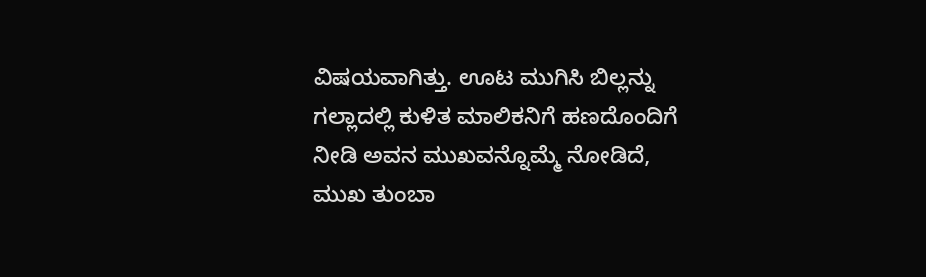ವಿಷಯವಾಗಿತ್ತು. ಊಟ ಮುಗಿಸಿ ಬಿಲ್ಲನ್ನು ಗಲ್ಲಾದಲ್ಲಿ ಕುಳಿತ ಮಾಲಿಕನಿಗೆ ಹಣದೊಂದಿಗೆ ನೀಡಿ ಅವನ ಮುಖವನ್ನೊಮ್ಮೆ ನೋಡಿದೆ, ಮುಖ ತುಂಬಾ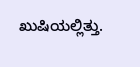ಖುಷಿಯಲ್ಲಿತ್ತು.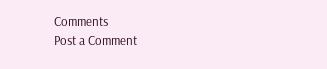Comments
Post a Comment